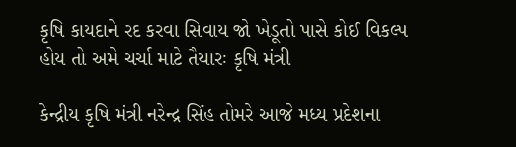કૃષિ કાયદાને રદ કરવા સિવાય જો ખેડૂતો પાસે કોઈ વિકલ્પ હોય તો અમે ચર્ચા માટે તૈયારઃ કૃષિ મંત્રી

કેન્દ્રીય કૃષિ મંત્રી નરેન્દ્ર સિંહ તોમરે આજે મધ્ય પ્રદેશના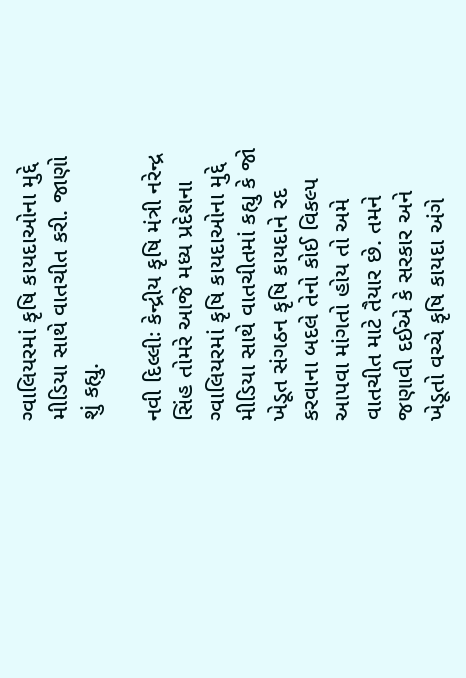ગ્વાલિયરમાં કૃષિ કાયદાઓના મુદ્દે મીડિયા સાથે વાતચીત કરી. જાણો શું કહ્યુ.

નવી દિલ્લીઃ કેન્દ્રીય કૃષિ મંત્રી નરેન્દ્ર સિંહ તોમરે આજે મધ્ય પ્રદેશના ગ્વાલિયરમાં કૃષિ કાયદાઓના મુદ્દે મીડિયા સાથે વાતચીતમાં કહ્યુ કે જો ખેડૂત સંગઠન કૃષિ કાયદાને રદ કરવાના બદલે તેનો કોઈ વિકલ્પ આપવા માંગતો હોય તો અમે વાતચીત માટે તૈયાર છે. તમને જણાવી દઈએ કે સરકાર અને ખેડૂતો વચ્ચે કૃષિ કાયદા અંગે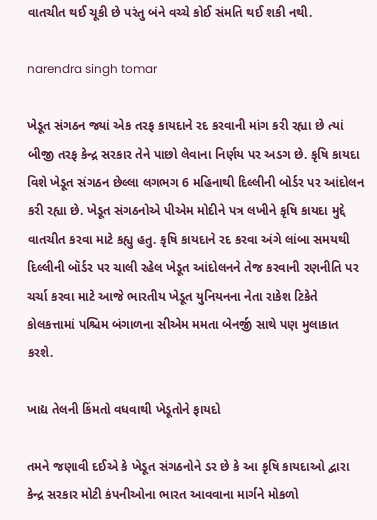વાતચીત થઈ ચૂકી છે પરંતુ બંને વચ્ચે કોઈ સંમતિ થઈ શકી નથી.

narendra singh tomar

ખેડૂત સંગઠન જ્યાં એક તરફ કાયદાને રદ કરવાની માંગ કરી રહ્યા છે ત્યાં બીજી તરફ કેન્દ્ર સરકાર તેને પાછો લેવાના નિર્ણય પર અડગ છે. કૃષિ કાયદા વિશે ખેડૂત સંગઠન છેલ્લા લગભગ 6 મહિનાથી દિલ્લીની બોર્ડર પર આંદોલન કરી રહ્યા છે. ખેડૂત સંગઠનોએ પીએમ મોદીને પત્ર લખીને કૃષિ કાયદા મુદ્દે વાતચીત કરવા માટે કહ્યુ હતુ. કૃષિ કાયદાને રદ કરવા અંગે લાંબા સમયથી દિલ્લીની બૉર્ડર પર ચાલી રહેલ ખેડૂત આંદોલનને તેજ કરવાની રણનીતિ પર ચર્ચા કરવા માટે આજે ભારતીય ખેડૂત યુનિયનના નેતા રાકેશ ટિકેતે કોલકત્તામાં પશ્ચિમ બંગાળના સીએમ મમતા બેનર્જી સાથે પણ મુલાકાત કરશે.

ખાદ્ય તેલની કિંમતો વધવાથી ખેડૂતોને ફાયદો

તમને જણાવી દઈએ કે ખેડૂત સંગઠનોને ડર છે કે આ કૃષિ કાયદાઓ દ્વારા કેન્દ્ર સરકાર મોટી કંપનીઓના ભારત આવવાના માર્ગને મોકળો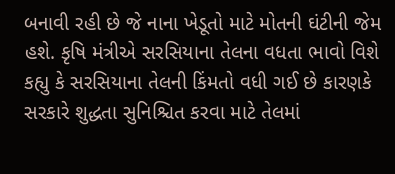બનાવી રહી છે જે નાના ખેડૂતો માટે મોતની ઘંટીની જેમ હશે. કૃષિ મંત્રીએ સરસિયાના તેલના વધતા ભાવો વિશે કહ્યુ કે સરસિયાના તેલની કિંમતો વધી ગઈ છે કારણકે સરકારે શુદ્ધતા સુનિશ્ચિત કરવા માટે તેલમાં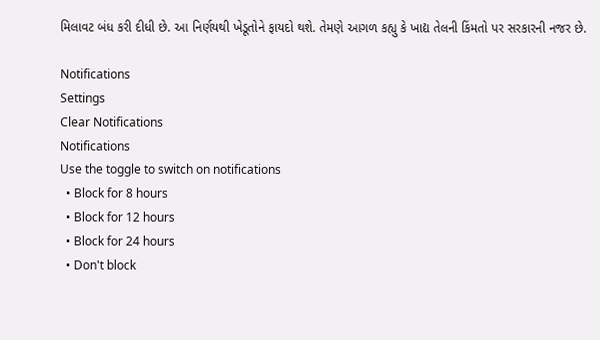મિલાવટ બંધ કરી દીધી છે. આ નિર્ણયથી ખેડૂતોને ફાયદો થશે. તેમણે આગળ કહ્યુ કે ખાદ્ય તેલની કિંમતો પર સરકારની નજર છે.

Notifications
Settings
Clear Notifications
Notifications
Use the toggle to switch on notifications
  • Block for 8 hours
  • Block for 12 hours
  • Block for 24 hours
  • Don't block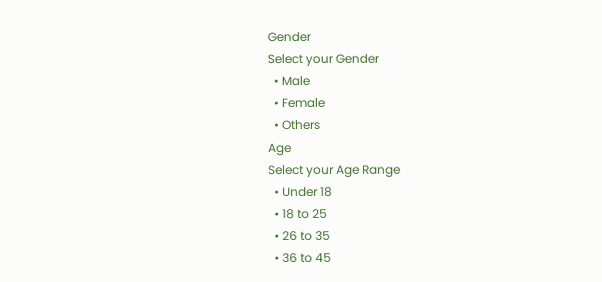Gender
Select your Gender
  • Male
  • Female
  • Others
Age
Select your Age Range
  • Under 18
  • 18 to 25
  • 26 to 35
  • 36 to 45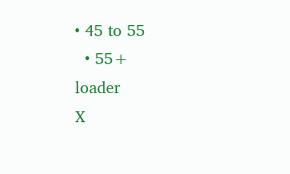• 45 to 55
  • 55+
loader
X